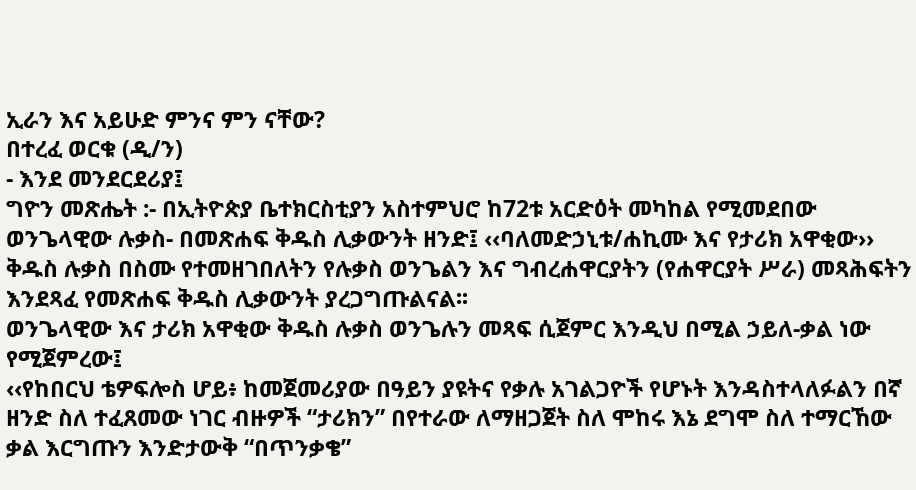ኢራን እና አይሁድ ምንና ምን ናቸው?
በተረፈ ወርቁ (ዲ/ን)
- እንደ መንደርደሪያ፤
ግዮን መጽሔት :- በኢትዮጵያ ቤተክርስቲያን አስተምህሮ ከ72ቱ አርድዕት መካከል የሚመደበው ወንጌላዊው ሉቃስ- በመጽሐፍ ቅዱስ ሊቃውንት ዘንድ፤ ‹‹ባለመድኃኒቱ/ሐኪሙ እና የታሪክ አዋቂው›› ቅዱስ ሉቃስ በስሙ የተመዘገበለትን የሉቃስ ወንጌልን እና ግብረሐዋርያትን (የሐዋርያት ሥራ) መጻሕፍትን እንደጻፈ የመጽሐፍ ቅዱስ ሊቃውንት ያረጋግጡልናል፡፡
ወንጌላዊው እና ታሪክ አዋቂው ቅዱስ ሉቃስ ወንጌሉን መጻፍ ሲጀምር እንዲህ በሚል ኃይለ-ቃል ነው የሚጀምረው፤
‹‹የከበርህ ቴዎፍሎስ ሆይ፥ ከመጀመሪያው በዓይን ያዩትና የቃሉ አገልጋዮች የሆኑት እንዳስተላለፉልን በኛ ዘንድ ስለ ተፈጸመው ነገር ብዙዎች “ታሪክን” በየተራው ለማዘጋጀት ስለ ሞከሩ እኔ ደግሞ ስለ ተማርኸው ቃል እርግጡን እንድታውቅ “በጥንቃቄ”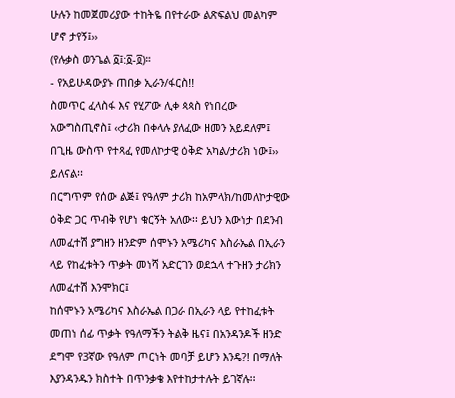ሁሉን ከመጀመሪያው ተከትዬ በየተራው ልጽፍልህ መልካም ሆኖ ታየኝ፤››
(የሉቃስ ወንጌል ፩፤:፩-፬)።
- የአይሁዳውያኑ ጠበቃ ኢራን/ፋርስ!!
ስመጥር ፈላስፋ እና የሂፖው ሊቀ ጳጳስ የነበረው አውግስጢኖስ፤ ‹‹ታሪክ በቀላሉ ያለፈው ዘመን አይደለም፤ በጊዜ ውስጥ የተጻፈ የመለኮታዊ ዕቅድ አካል/ታሪክ ነው፤›› ይለናል፡፡
በርግጥም የሰው ልጅ፤ የዓለም ታሪክ ከአምላክ/ከመለኮታዊው ዕቅድ ጋር ጥብቅ የሆነ ቁርኝት አለው፡፡ ይህን እውነታ በደንብ ለመፈተሽ ያግዘን ዘንድም ሰሞኑን አሜሪካና እስራኤል በኢራን ላይ የከፈቱትን ጥቃት መነሻ አድርገን ወደኋላ ተጉዘን ታሪክን ለመፈተሽ እንሞክር፤
ከሰሞኑን አሜሪካና እስራኤል በጋራ በኢራን ላይ የተከፈቱት መጠነ ሰፊ ጥቃት የዓለማችን ትልቅ ዜና፤ በአንዳንዶች ዘንድ ደግሞ የ3ኛው የዓለም ጦርነት መባቻ ይሆን እንዴ?! በማለት እያንዳንዱን ክስተት በጥንቃቄ እየተከታተሉት ይገኛሉ፡፡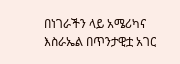በነገራችን ላይ አሜሪካና እስራኤል በጥንታዊቷ አገር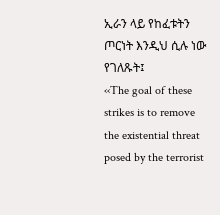ኢራን ላይ የከፈቱትን ጦርነት እንዲህ ሲሉ ነው የገለጹት፤
‹‹The goal of these strikes is to remove the existential threat posed by the terrorist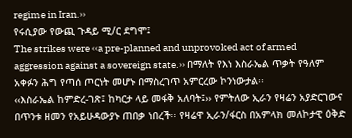regime in Iran.››
የሩሲያው የውጪ ጉዳይ ሚ/ር ደግሞ፤
The strikes were ‹‹a pre-planned and unprovoked act of armed aggression against a sovereign state.›› በማለት የእነ እስራኤል ጥቃት የዓለም አቀፉን ሕግ የጣሰ ጦርነት መሆኑ በማስረገጥ አምርረው ኮንነውታል፡፡
‹‹እስራኤል ከምድረ-ገጽ፤ ከካርታ ላይ መፋቅ አለባት፤›› የምትለው ኢራን የዛሬን አያድርገውና በጥንቱ ዘመን የአይሁዳውያኑ ጠበቃ ነበረች፡፡ የዛሬዋ ኢራን/ፋርስ በአምላክ መለኮታዊ ዕቅድ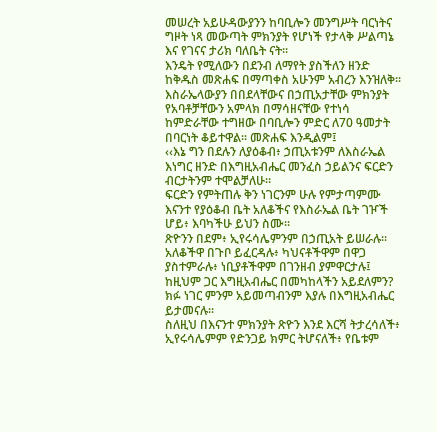መሠረት አይሁዳውያንን ከባቢሎን መንግሥት ባርነትና ግዞት ነጻ መውጣት ምክንያት የሆነች የታላቅ ሥልጣኔ እና የገናና ታሪክ ባለቤት ናት፡፡
እንዴት የሚለውን በደንብ ለማየት ያስችለን ዘንድ ከቅዱስ መጽሐፍ በማጣቀስ አሁንም አብረን እንዝለቅ፡፡
እስራኤላውያን በበደላቸውና በኃጢአታቸው ምክንያት የአባቶቻቸውን አምላክ በማሳዘናቸው የተነሳ ከምድራቸው ተግዘው በባቢሎን ምድር ለ70 ዓመታት በባርነት ቆይተዋል፡፡ መጽሐፍ እንዲልም፤
‹‹እኔ ግን በደሉን ለያዕቆብ፥ ኃጢአቱንም ለእስራኤል እነግር ዘንድ በእግዚአብሔር መንፈስ ኃይልንና ፍርድን ብርታትንም ተሞልቻለሁ፡፡
ፍርድን የምትጠሉ ቅን ነገርንም ሁሉ የምታጣምሙ እናንተ የያዕቆብ ቤት አለቆችና የእስራኤል ቤት ገዦች ሆይ፥ እባካችሁ ይህን ስሙ፡፡
ጽዮንን በደም፥ ኢየሩሳሌምንም በኃጢአት ይሠራሉ፡፡
አለቆችዋ በጉቦ ይፈርዳሉ፥ ካህናቶችዋም በዋጋ ያስተምራሉ፥ ነቢያቶችዋም በገንዘብ ያምዋርታሉ፤ ከዚህም ጋር እግዚአብሔር በመካከላችን አይደለምን? ክፉ ነገር ምንም አይመጣብንም እያሉ በእግዚአብሔር ይታመናሉ፡፡
ስለዚህ በእናንተ ምክንያት ጽዮን እንደ እርሻ ትታረሳለች፥ ኢየሩሳሌምም የድንጋይ ክምር ትሆናለች፥ የቤቱም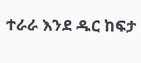ተራራ እንደ ዱር ከፍታ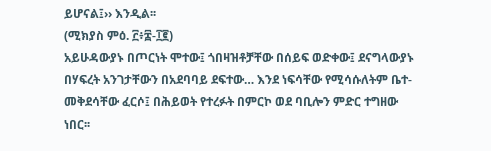ይሆናል፤›› እንዲል፡፡
(ሚክያስ ምዕ. ፫፥፰-፲፪)
አይሁዳውያኑ በጦርነት ሞተው፤ ጎበዛዝቶቻቸው በሰይፍ ወድቀው፤ ደናግላውያኑ በሃፍረት አንገታቸውን በአደባባይ ደፍተው… እንደ ነፍሳቸው የሚሳሱለትም ቤተ-መቅደሳቸው ፈርሶ፤ በሕይወት የተረፉት በምርኮ ወደ ባቢሎን ምድር ተግዘው ነበር፡፡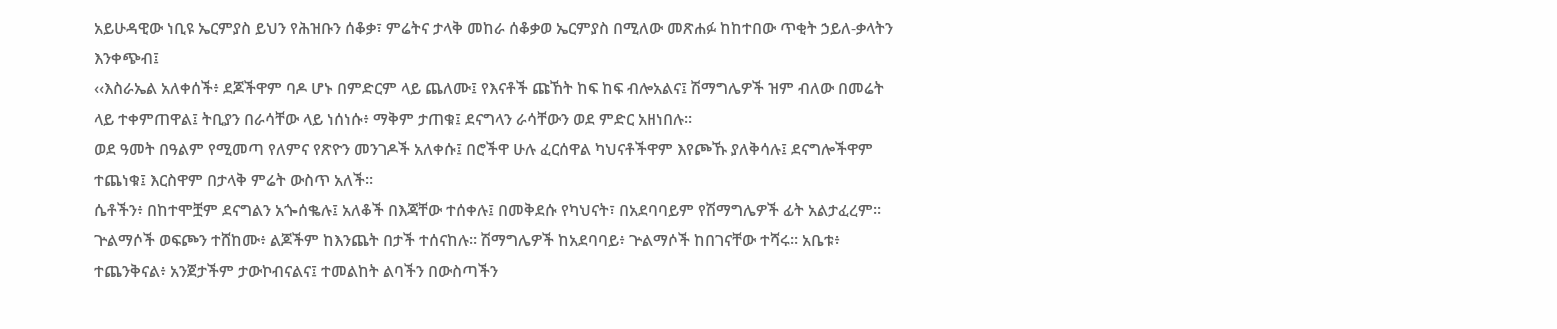አይሁዳዊው ነቢዩ ኤርምያስ ይህን የሕዝቡን ሰቆቃ፣ ምሬትና ታላቅ መከራ ሰቆቃወ ኤርምያስ በሚለው መጽሐፉ ከከተበው ጥቂት ኃይለ-ቃላትን እንቀጭብ፤
‹‹እስራኤል አለቀሰች፥ ደጆችዋም ባዶ ሆኑ በምድርም ላይ ጨለሙ፤ የእናቶች ጩኸት ከፍ ከፍ ብሎአልና፤ ሽማግሌዎች ዝም ብለው በመሬት ላይ ተቀምጠዋል፤ ትቢያን በራሳቸው ላይ ነሰነሱ፥ ማቅም ታጠቁ፤ ደናግላን ራሳቸውን ወደ ምድር አዘነበሉ፡፡
ወደ ዓመት በዓልም የሚመጣ የለምና የጽዮን መንገዶች አለቀሱ፤ በሮችዋ ሁሉ ፈርሰዋል ካህናቶችዋም እየጮኹ ያለቅሳሉ፤ ደናግሎችዋም ተጨነቁ፤ እርስዋም በታላቅ ምሬት ውስጥ አለች፡፡
ሴቶችን፥ በከተሞቿም ደናግልን አጐሰቈሉ፤ አለቆች በእጃቸው ተሰቀሉ፤ በመቅደሱ የካህናት፣ በአደባባይም የሽማግሌዎች ፊት አልታፈረም፡፡
ጕልማሶች ወፍጮን ተሸከሙ፥ ልጆችም ከእንጨት በታች ተሰናከሉ፡፡ ሽማግሌዎች ከአደባባይ፥ ጕልማሶች ከበገናቸው ተሻሩ። አቤቱ፥ ተጨንቅናል፥ አንጀታችም ታውኮብናልና፤ ተመልከት ልባችን በውስጣችን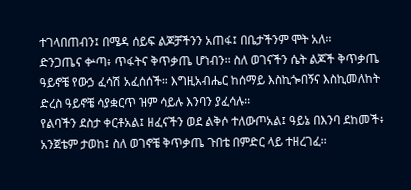ተገላበጠብን፤ በሜዳ ሰይፍ ልጆቻችንን አጠፋ፤ በቤታችንም ሞት አለ፡፡
ድንጋጤና ቍጣ፥ ጥፋትና ቅጥቃጤ ሆነብን፡፡ ስለ ወገናችን ሴት ልጆች ቅጥቃጤ ዓይኖቼ የውኃ ፈሳሽ አፈሰሰች። እግዚአብሔር ከሰማይ እስኪጐበኝና እስኪመለከት ድረስ ዓይኖቼ ሳያቋርጥ ዝም ሳይሉ እንባን ያፈሳሉ፡፡
የልባችን ደስታ ቀርቶአል፤ ዘፈናችን ወደ ልቅሶ ተለውጦአል፤ ዓይኔ በእንባ ደከመች፥ አንጀቴም ታወከ፤ ስለ ወገኖቼ ቅጥቃጤ ጉበቴ በምድር ላይ ተዘረገፈ፡፡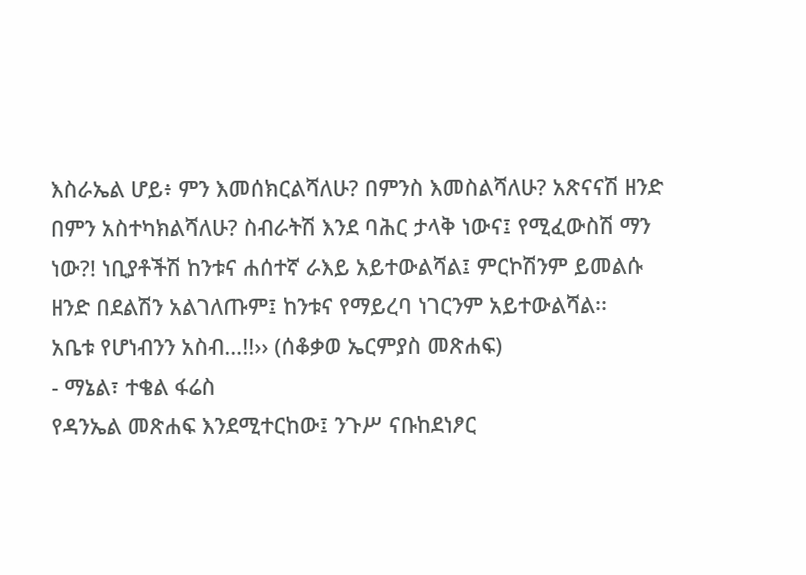እስራኤል ሆይ፥ ምን እመሰክርልሻለሁ? በምንስ እመስልሻለሁ? አጽናናሽ ዘንድ በምን አስተካክልሻለሁ? ስብራትሽ እንደ ባሕር ታላቅ ነውና፤ የሚፈውስሽ ማን ነው?! ነቢያቶችሽ ከንቱና ሐሰተኛ ራእይ አይተውልሻል፤ ምርኮሽንም ይመልሱ ዘንድ በደልሽን አልገለጡም፤ ከንቱና የማይረባ ነገርንም አይተውልሻል፡፡
አቤቱ የሆነብንን አስብ…!!›› (ሰቆቃወ ኤርምያስ መጽሐፍ)
- ማኔል፣ ተቄል ፋሬስ
የዳንኤል መጽሐፍ እንደሚተርከው፤ ንጉሥ ናቡከደነፆር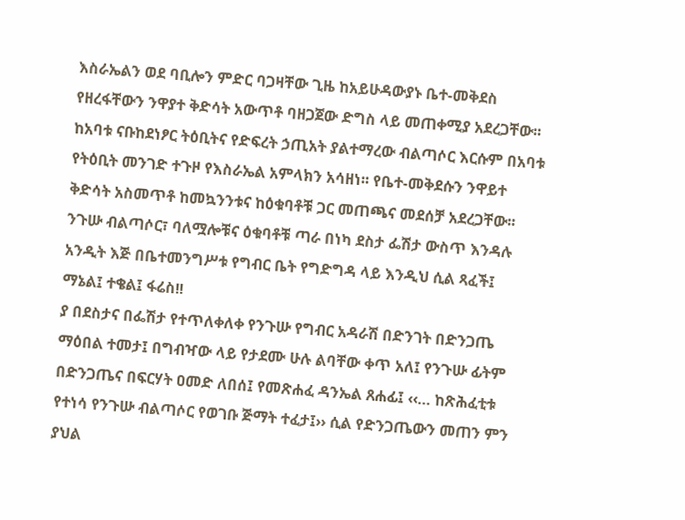እስራኤልን ወደ ባቢሎን ምድር ባጋዛቸው ጊዜ ከአይሁዳውያኑ ቤተ-መቅደስ የዘረፋቸውን ንዋያተ ቅድሳት አውጥቶ ባዘጋጀው ድግስ ላይ መጠቀሚያ አደረጋቸው፡፡ ከአባቱ ናቡከደነፆር ትዕቢትና የድፍረት ኃጢአት ያልተማረው ብልጣሶር እርሱም በአባቱ የትዕቢት መንገድ ተጉዞ የእስራኤል አምላክን አሳዘነ፡፡ የቤተ-መቅደሱን ንዋይተ ቅድሳት አስመጥቶ ከመኳንንቱና ከዕቁባቶቹ ጋር መጠጫና መደሰቻ አደረጋቸው፡፡
ንጉሡ ብልጣሶር፣ ባለሟሎቹና ዕቁባቶቹ ጣራ በነካ ደስታ ፌሽታ ውስጥ እንዳሉ አንዲት እጅ በቤተመንግሥቱ የግብር ቤት የግድግዳ ላይ እንዲህ ሲል ጻፈች፤
ማኔል፤ ተቄል፤ ፋሬስ!!
ያ በደስታና በፌሽታ የተጥለቀለቀ የንጉሡ የግብር አዳራሽ በድንገት በድንጋጤ ማዕበል ተመታ፤ በግብዣው ላይ የታደሙ ሁሉ ልባቸው ቀጥ አለ፤ የንጉሡ ፊትም በድንጋጤና በፍርሃት ዐመድ ለበሰ፤ የመጽሐፈ ዳንኤል ጸሐፊ፤ ‹‹… ከጽሕፈቲቱ የተነሳ የንጉሡ ብልጣሶር የወገቡ ጅማት ተፈታ፤›› ሲል የድንጋጤውን መጠን ምን ያህል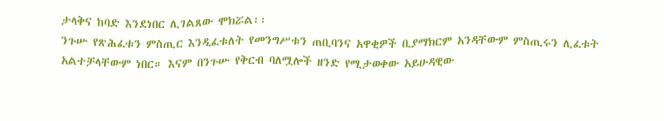ታላቅና ከባድ እንደነበር ሊገልጸው ሞክሯል፡፡
ንጉሡ የጽሕፈቱን ምስጢር እንዲፈቱለት የመንግሥቱን ጠቢባንና አዋቂዎች ቢያማክርም አንዳቸውም ምስጢሩን ሊፈቱት አልተቻላቸውም ነበር። እናም በንጉሡ የቅርብ ባለሟሎች ዘንድ የሚታወቀው አይሁዳዊው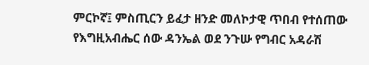ምርኮኛ፤ ምስጢርን ይፈታ ዘንድ መለኮታዊ ጥበብ የተሰጠው የእግዚአብሔር ሰው ዳንኤል ወደ ንጉሡ የግብር አዳራሽ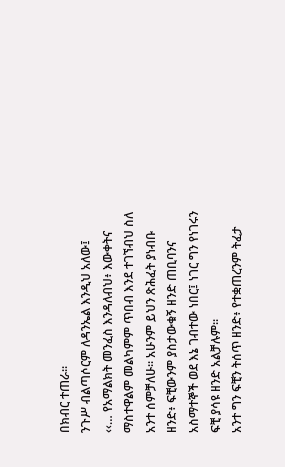በክብር ተጠራ፡፡
ንጉሥ ብልጣሶርም ለዳንኤል እንዲህ አለው፤
‹‹… የአማልክት መንፈስ እንዳለብህ፥ እውቀትና ማስተዋልም መልካምም ጥበብ እንደ ተገኘብህ ስለ አንተ ሰምቻለሁ፡፡ አሁንም ይህን ጽሕፈት ያነብቡ ዘንድ፥ ፍቺውንም ያስታውቁኝ ዘንድ ጠቢባንና አስማተኞች ወደ እኔ ገብተው ነበር፤ ነገር ግን የነገሩን ፍቺ ያሳዩ ዘንድ አልቻሉም፡፡
አንተ ግን ፍቺን ትሰጥ ዘንድ፥ የተቋጠረንም ትፈታ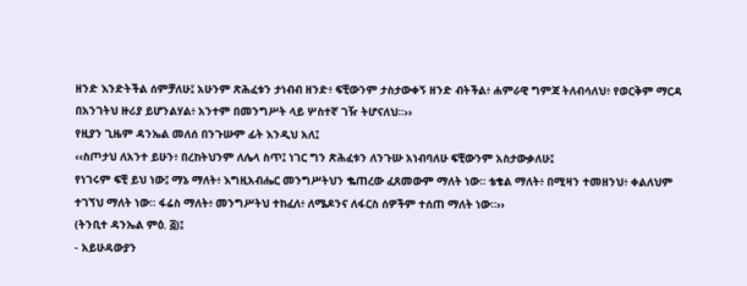ዘንድ እንድትችል ሰምቻለሁ፤ አሁንም ጽሕፈቱን ታነብብ ዘንድ፥ ፍቺውንም ታስታውቀኝ ዘንድ ብትችል፥ ሐምራዊ ግምጃ ትለብሳለህ፥ የወርቅም ማርዳ በአንገትህ ዙሪያ ይሆንልሃል፥ አንተም በመንግሥት ላይ ሦስተኛ ገዥ ትሆናለህ።››
የዚያን ጊዜም ዳንኤል መለሰ በንጉሡም ፊት እንዲህ አለ፤
‹‹ስጦታህ ለአንተ ይሁን፥ በረከትህንም ለሌላ ስጥ፤ ነገር ግን ጽሕፈቱን ለንጉሡ አነብባለሁ ፍቺውንም አስታውቃለሁ፤
የነገሩም ፍቺ ይህ ነው፤ ማኔ ማለት፥ እግዚአብሔር መንግሥትህን ቈጠረው ፈጸመውም ማለት ነው። ቴቄል ማለት፥ በሚዛን ተመዘንህ፥ ቀልለህም ተገኘህ ማለት ነው። ፋሬስ ማለት፥ መንግሥትህ ተከፈለ፥ ለሜዶንና ለፋርስ ሰዎችም ተሰጠ ማለት ነው።››
(ትንቢተ ዳንኤል ምዕ. ፭)፤
- አይሁዳውያን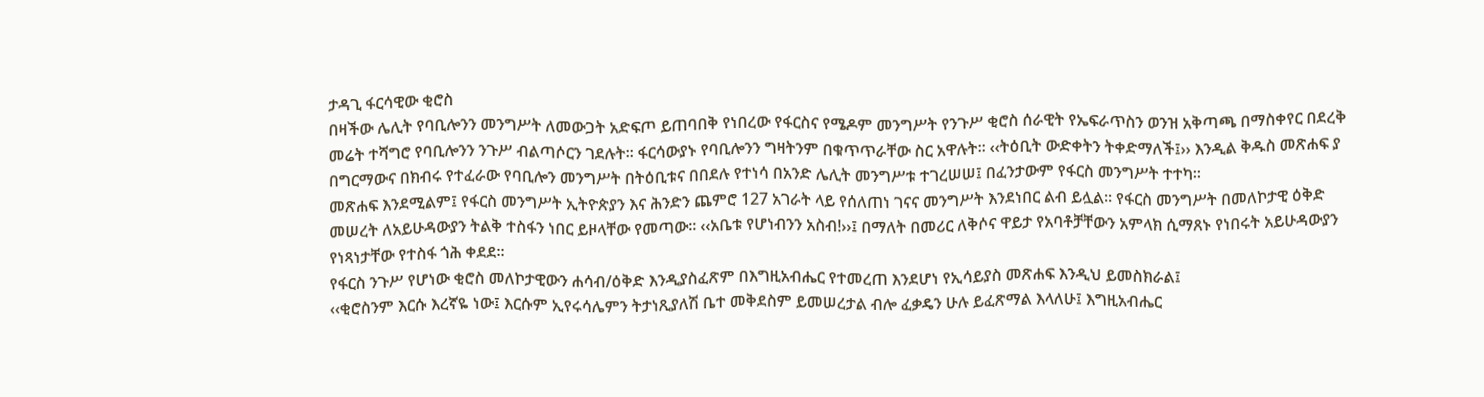ታዳጊ ፋርሳዊው ቂሮስ
በዛችው ሌሊት የባቢሎንን መንግሥት ለመውጋት አድፍጦ ይጠባበቅ የነበረው የፋርስና የሜዶም መንግሥት የንጉሥ ቂሮስ ሰራዊት የኤፍራጥስን ወንዝ አቅጣጫ በማስቀየር በደረቅ መሬት ተሻግሮ የባቢሎንን ንጉሥ ብልጣሶርን ገደሉት፡፡ ፋርሳውያኑ የባቢሎንን ግዛትንም በቁጥጥራቸው ስር አዋሉት፡፡ ‹‹ትዕቢት ውድቀትን ትቀድማለች፤›› እንዲል ቅዱስ መጽሐፍ ያ በግርማውና በክብሩ የተፈራው የባቢሎን መንግሥት በትዕቢቱና በበደሉ የተነሳ በአንድ ሌሊት መንግሥቱ ተገረሠሠ፤ በፈንታውም የፋርስ መንግሥት ተተካ፡፡
መጽሐፍ እንደሚልም፤ የፋርስ መንግሥት ኢትዮጵያን እና ሕንድን ጨምሮ 127 አገራት ላይ የሰለጠነ ገናና መንግሥት እንደነበር ልብ ይሏል፡፡ የፋርስ መንግሥት በመለኮታዊ ዕቅድ መሠረት ለአይሁዳውያን ትልቅ ተስፋን ነበር ይዞላቸው የመጣው፡፡ ‹‹አቤቱ የሆነብንን አስብ!››፤ በማለት በመሪር ለቅሶና ዋይታ የአባቶቻቸውን አምላክ ሲማጸኑ የነበሩት አይሁዳውያን የነጻነታቸው የተስፋ ጎሕ ቀደደ፡፡
የፋርስ ንጉሥ የሆነው ቂሮስ መለኮታዊውን ሐሳብ/ዕቅድ እንዲያስፈጽም በእግዚአብሔር የተመረጠ እንደሆነ የኢሳይያስ መጽሐፍ እንዲህ ይመስክራል፤
‹‹ቂሮስንም እርሱ እረኛዬ ነው፤ እርሱም ኢየሩሳሌምን ትታነጺያለሽ ቤተ መቅደስም ይመሠረታል ብሎ ፈቃዴን ሁሉ ይፈጽማል እላለሁ፤ እግዚአብሔር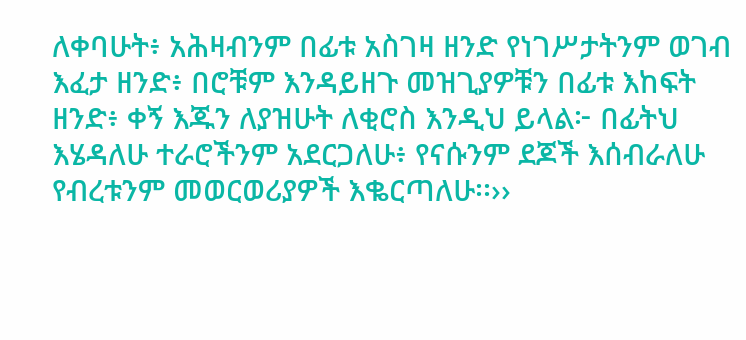ለቀባሁት፥ አሕዛብንም በፊቱ አስገዛ ዘንድ የነገሥታትንም ወገብ እፈታ ዘንድ፥ በሮቹም እንዳይዘጉ መዝጊያዎቹን በፊቱ እከፍት ዘንድ፥ ቀኝ እጁን ለያዝሁት ለቂሮስ እንዲህ ይላል፦ በፊትህ እሄዳለሁ ተራሮችንም አደርጋለሁ፥ የናሱንም ደጆች እሰብራለሁ የብረቱንም መወርወሪያዎች እቈርጣለሁ፡፡››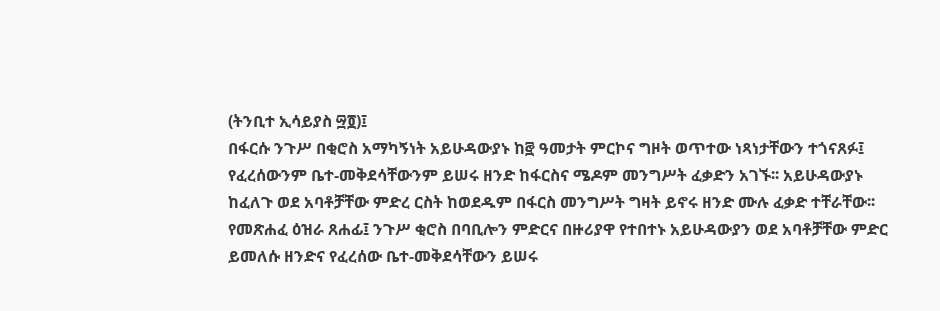(ትንቢተ ኢሳይያስ ፵፬)፤
በፋርሱ ንጉሥ በቂሮስ አማካኝነት አይሁዳውያኑ ከ፸ ዓመታት ምርኮና ግዞት ወጥተው ነጻነታቸውን ተጎናጸፉ፤ የፈረሰውንም ቤተ-መቅደሳቸውንም ይሠሩ ዘንድ ከፋርስና ሜዶም መንግሥት ፈቃድን አገኙ፡፡ አይሁዳውያኑ ከፈለጉ ወደ አባቶቻቸው ምድረ ርስት ከወደዱም በፋርስ መንግሥት ግዛት ይኖሩ ዘንድ ሙሉ ፈቃድ ተቸራቸው፡፡
የመጽሐፈ ዕዝራ ጸሐፊ፤ ንጉሥ ቂሮስ በባቢሎን ምድርና በዙሪያዋ የተበተኑ አይሁዳውያን ወደ አባቶቻቸው ምድር ይመለሱ ዘንድና የፈረሰው ቤተ-መቅደሳቸውን ይሠሩ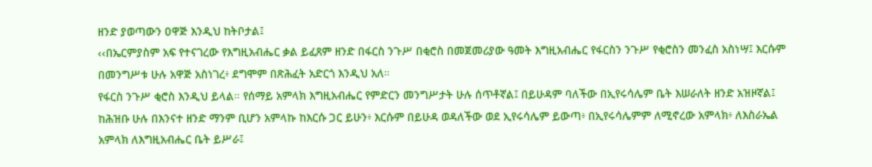ዘንድ ያወጣውን ዐዋጅ እንዲህ ከትቦታል፤
‹‹በኤርምያስም አፍ የተናገረው የእግዚአብሔር ቃል ይፈጸም ዘንድ በፋርስ ንጉሥ በቂሮስ በመጀመሪያው ዓመት እግዚአብሔር የፋርስን ንጉሥ የቂሮስን መንፈስ አስነሣ፤ እርሱም በመንግሥቱ ሁሉ አዋጅ አስነገረ፥ ደግሞም በጽሕፈት አድርጎ እንዲህ አለ።
የፋርስ ንጉሥ ቂሮስ እንዲህ ይላል። የሰማይ አምላክ እግዚአብሔር የምድርን መንግሥታት ሁሉ ሰጥቶኛል፤ በይሁዳም ባለችው በኢየሩሳሌም ቤት እሠራለት ዘንድ አዝዞኛል፤ ከሕዝቡ ሁሉ በእንናተ ዘንድ ማንም ቢሆን አምላኩ ከእርሱ ጋር ይሁን፥ እርሱም በይሁዳ ወዳለችው ወደ ኢየሩሳሌም ይውጣ፥ በኢየሩሳሌምም ለሚኖረው አምላክ፥ ለእስራኤል አምላክ ለእግዚአብሔር ቤት ይሥራ፤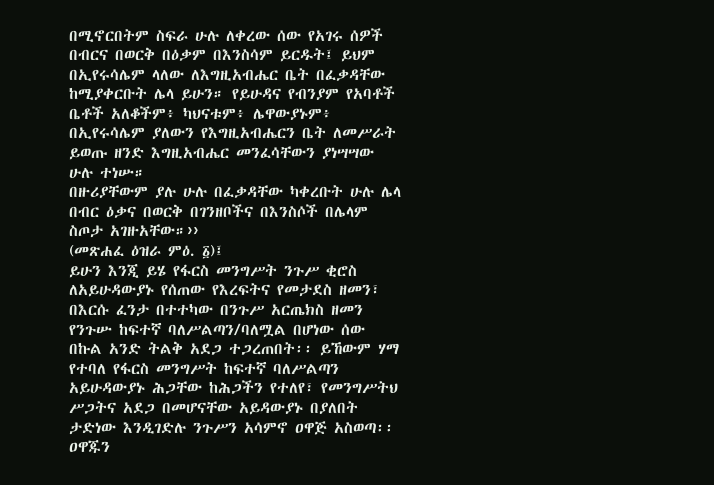በሚኖርበትም ስፍራ ሁሉ ለቀረው ሰው የአገሩ ሰዎች በብርና በወርቅ በዕቃም በእንስሳም ይርዱት፤ ይህም በኢየሩሳሌም ላለው ለእግዚአብሔር ቤት በፈቃዳቸው ከሚያቀርቡት ሌላ ይሁን። የይሁዳና የብንያም የአባቶች ቤቶች አለቆችም፥ ካህናቱም፥ ሌዋውያኑም፥ በኢየሩሳሌም ያለውን የእግዚአብሔርን ቤት ለመሥራት ይወጡ ዘንድ እግዚአብሔር መንፈሳቸውን ያነሣሣው ሁሉ ተነሡ።
በዙሪያቸውም ያሉ ሁሉ በፈቃዳቸው ካቀረቡት ሁሉ ሌላ በብር ዕቃና በወርቅ በገንዘቦችና በእንስሶች በሌላም ስጦታ አገዙአቸው።››
(መጽሐፈ ዕዝራ ምዕ. ፩)፤
ይሁን እንጂ ይሄ የፋርስ መንግሥት ንጉሥ ቂሮስ ለአይሁዳውያኑ የሰጠው የእረፍትና የመታደስ ዘመን፣ በእርሱ ፈንታ በተተካው በንጉሥ አርጤክስ ዘመን የንጉሡ ከፍተኛ ባለሥልጣን/ባለሟል በሆነው ሰው በኩል አንድ ትልቅ አደጋ ተጋረጠበት፡፡ ይኸውም ሃማ የተባለ የፋርስ መንግሥት ከፍተኛ ባለሥልጣን አይሁዳውያኑ ሕጋቸው ከሕጋችን የተለየ፣ የመንግሥትህ ሥጋትና አደጋ በመሆናቸው አይዳውያኑ በያለበት ታድነው እንዲገድሉ ንጉሥን አሳምኖ ዐዋጅ አስወጣ፡፡ ዐዋጁን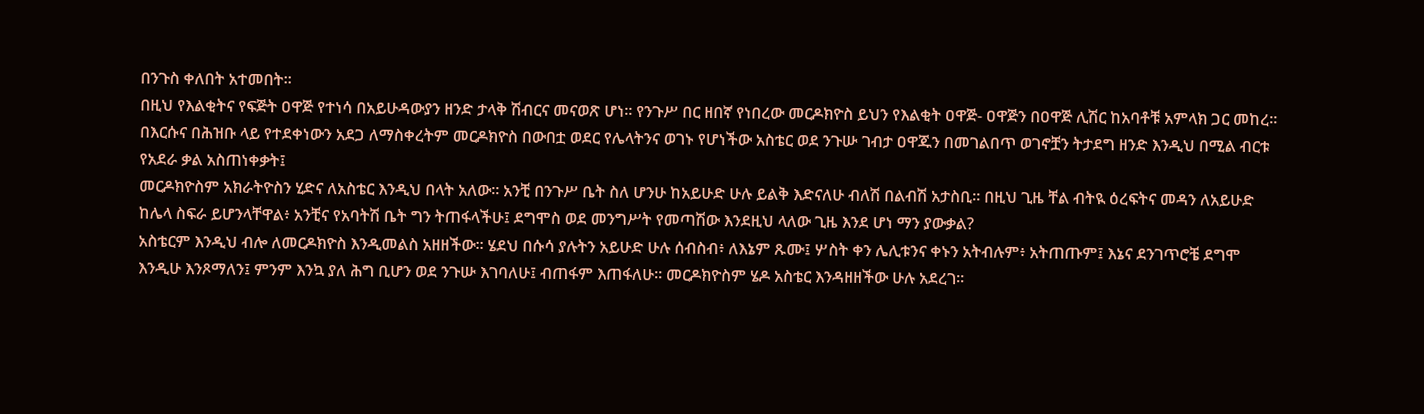በንጉስ ቀለበት አተመበት፡፡
በዚህ የእልቂትና የፍጅት ዐዋጅ የተነሳ በአይሁዳውያን ዘንድ ታላቅ ሽብርና መናወጽ ሆነ፡፡ የንጉሥ በር ዘበኛ የነበረው መርዶክዮስ ይህን የእልቂት ዐዋጅ- ዐዋጅን በዐዋጅ ሊሽር ከአባቶቹ አምላክ ጋር መከረ። በእርሱና በሕዝቡ ላይ የተደቀነውን አደጋ ለማስቀረትም መርዶክዮስ በውበቷ ወደር የሌላትንና ወገኑ የሆነችው አስቴር ወደ ንጉሡ ገብታ ዐዋጁን በመገልበጥ ወገኖቿን ትታደግ ዘንድ እንዲህ በሚል ብርቱ የአደራ ቃል አስጠነቀቃት፤
መርዶክዮስም አክራትዮስን ሂድና ለአስቴር እንዲህ በላት አለው። አንቺ በንጉሥ ቤት ስለ ሆንሁ ከአይሁድ ሁሉ ይልቅ እድናለሁ ብለሽ በልብሽ አታስቢ። በዚህ ጊዜ ቸል ብትዪ ዕረፍትና መዳን ለአይሁድ ከሌላ ስፍራ ይሆንላቸዋል፥ አንቺና የአባትሽ ቤት ግን ትጠፋላችሁ፤ ደግሞስ ወደ መንግሥት የመጣሽው እንደዚህ ላለው ጊዜ እንደ ሆነ ማን ያውቃል?
አስቴርም እንዲህ ብሎ ለመርዶክዮስ እንዲመልስ አዘዘችው። ሄደህ በሱሳ ያሉትን አይሁድ ሁሉ ሰብስብ፥ ለእኔም ጹሙ፤ ሦስት ቀን ሌሊቱንና ቀኑን አትብሉም፥ አትጠጡም፤ እኔና ደንገጥሮቼ ደግሞ እንዲሁ እንጾማለን፤ ምንም እንኳ ያለ ሕግ ቢሆን ወደ ንጉሡ እገባለሁ፤ ብጠፋም እጠፋለሁ። መርዶክዮስም ሄዶ አስቴር እንዳዘዘችው ሁሉ አደረገ፡፡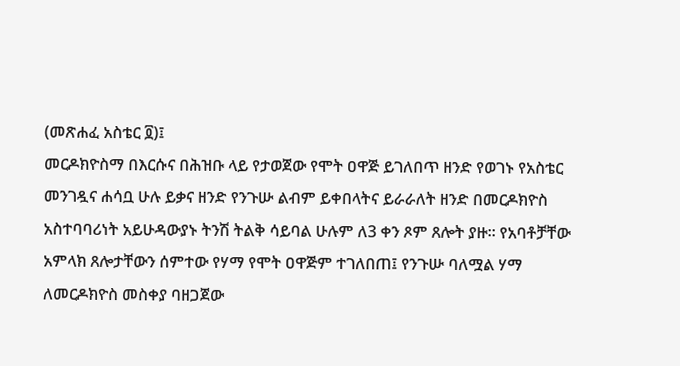(መጽሐፈ አስቴር ፬)፤
መርዶክዮስማ በእርሱና በሕዝቡ ላይ የታወጀው የሞት ዐዋጅ ይገለበጥ ዘንድ የወገኑ የአስቴር መንገዷና ሐሳቧ ሁሉ ይቃና ዘንድ የንጉሡ ልብም ይቀበላትና ይራራለት ዘንድ በመርዶክዮስ አስተባባሪነት አይሁዳውያኑ ትንሽ ትልቅ ሳይባል ሁሉም ለ3 ቀን ጾም ጸሎት ያዙ፡፡ የአባቶቻቸው አምላክ ጸሎታቸውን ሰምተው የሃማ የሞት ዐዋጅም ተገለበጠ፤ የንጉሡ ባለሟል ሃማ ለመርዶክዮስ መስቀያ ባዘጋጀው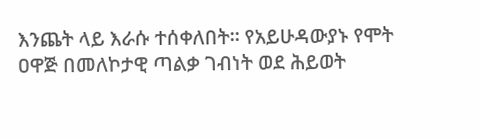እንጨት ላይ እራሱ ተሰቀለበት፡፡ የአይሁዳውያኑ የሞት ዐዋጅ በመለኮታዊ ጣልቃ ገብነት ወደ ሕይወት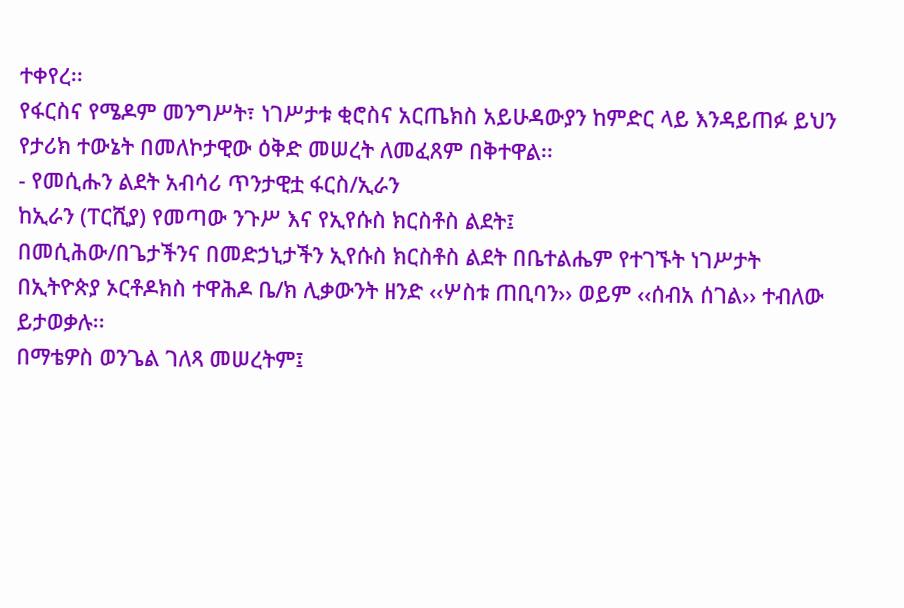ተቀየረ፡፡
የፋርስና የሜዶም መንግሥት፣ ነገሥታቱ ቂሮስና አርጤክስ አይሁዳውያን ከምድር ላይ እንዳይጠፉ ይህን የታሪክ ተውኔት በመለኮታዊው ዕቅድ መሠረት ለመፈጸም በቅተዋል፡፡
- የመሲሑን ልደት አብሳሪ ጥንታዊቷ ፋርስ/ኢራን
ከኢራን (ፐርሺያ) የመጣው ንጉሥ እና የኢየሱስ ክርስቶስ ልደት፤
በመሲሕው/በጌታችንና በመድኃኒታችን ኢየሱስ ክርስቶስ ልደት በቤተልሔም የተገኙት ነገሥታት በኢትዮጵያ ኦርቶዶክስ ተዋሕዶ ቤ/ክ ሊቃውንት ዘንድ ‹‹ሦስቱ ጠቢባን›› ወይም ‹‹ሰብአ ሰገል›› ተብለው ይታወቃሉ፡፡
በማቴዎስ ወንጌል ገለጻ መሠረትም፤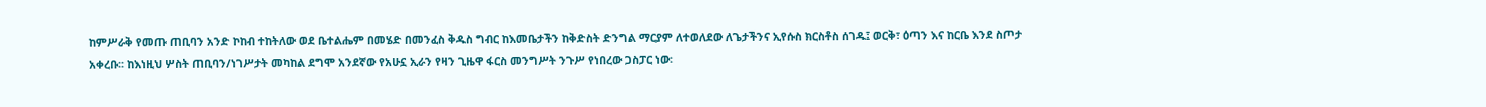ከምሥራቅ የመጡ ጠቢባን አንድ ኮከብ ተከትለው ወደ ቤተልሔም በመሄድ በመንፈስ ቅዱስ ግብር ከእመቤታችን ከቅድስት ድንግል ማርያም ለተወለደው ለጌታችንና ኢየሱስ ክርስቶስ ሰገዱ፤ ወርቅ፣ ዕጣን እና ከርቤ እንደ ስጦታ አቀረቡ፡፡ ከእነዚህ ሦስት ጠቢባን/ነገሥታት መካከል ደግሞ አንደኛው የአሁኗ ኢራን የዛን ጊዜዋ ፋርስ መንግሥት ንጉሥ የነበረው ጋስፓር ነው፡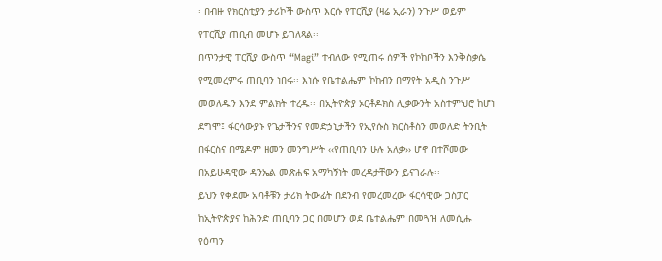፡ በብዙ የክርስቲያን ታሪኮች ውስጥ እርሱ የፐርሺያ (ዛሬ ኢራን) ንጉሥ ወይም የፐርሺያ ጠቢብ መሆኑ ይገለጻል፡፡
በጥንታዊ ፐርሺያ ውስጥ “Magi” ተብለው የሚጠሩ ሰዎች የኮከቦችን እንቅስቃሴ የሚመረምሩ ጠቢባን ነበሩ፡፡ እነሱ የቤተልሔም ኮከብን በማየት አዲስ ንጉሥ መወለዱን እንደ ምልክት ተረዱ፡፡ በኢትዮጵያ ኦርቶዶክስ ሊቃውንት አስተምህሮ ከሆነ ደግሞ፤ ፋርሳውያኑ የጌታችንና የመድኃኒታችን የኢየሱስ ክርስቶስን መወለድ ትንቢት በፋርስና በሜዶም ዘመን መንግሥት ‹‹የጠቢባን ሁሉ አለቃ›› ሆኖ በተሾመው በአይሁዳዊው ዳንኤል መጽሐፍ አማካኝነት መረዳታቸውን ይናገራሉ፡፡
ይህን የቀደሙ አባቶቹን ታሪክ ትውፊት በደንብ የመረመረው ፋርሳዊው ጋስፓር ከኢትዮጵያና ከሕንድ ጠቢባን ጋር በመሆን ወደ ቤተልሔም በመጓዝ ለመሲሑ የዕጣን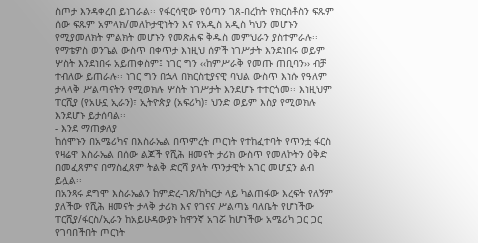ስጦታ እንዳቀረበ ይነገራል፡፡ የፋርሳዊው የዕጣን ገጸ-በረከት የክርስቶስን ፍጹም ሰው ፍጹም አምላክ/መለኮታዊነትን እና የአዲስ አዲስ ካህን መሆኑን የሚያመለክት ምልክት መሆኑን የመጽሐፍ ቅዱስ መምህራን ያስተምራሉ፡፡
የማቴዎስ ወንጌል ውስጥ በቀጥታ እነዚህ ሰዎች ነገሥታት እንደነበሩ ወይም ሦስት እንደነበሩ አይጠቀስም፤ ነገር ግን ‹‹ከምሥራቅ የመጡ ጠቢባን›› ብቻ ተብለው ይጠራሉ፡፡ ነገር ግን በኋላ በክርስቲያናዊ ባህል ውስጥ እነሱ የዓለም ታላላቅ ሥልጣናትን የሚወክሉ ሦስት ነገሥታት እንደሆኑ ተተርጎመ፡፡ እነዚህም ፐርሺያ (የአሁኗ ኢራን)፣ ኢትዮጵያ (አፍሪካ)፣ ህንድ ወይም እስያ የሚወክሉ እንደሆኑ ይታሰባል፡፡
- እንደ ማጠቃለያ
ከሰሞኑን በአሜሪካና በእስራኤል በጥምረት ጦርነት የተከፈተባት የጥንቷ ፋርስ የዛሬዋ እስራኤል በሰው ልጆች የሺሕ ዘመናት ታሪክ ውስጥ የመለኮትን ዕቅድ በመፈጸምና በማስፈጸም ትልቅ ድርሻ ያላት ጥንታዊት አገር መሆኗን ልብ ይሏል፡፡
በአንጻሩ ደግሞ እስራኤልን ከምድረ-ገጽ/ከካርታ ላይ ካልጠፋው እረፍት የለኝም ያለችው የሺሕ ዘመናት ታላቅ ታሪክ እና የገናና ሥልጣኔ ባለቤት የሆነችው ፐርሺያ/ፋርስ/ኢራን ከአይሁዳውያኑ ከዋንኛ አገሯ ከሆነችው አሜሪካ ጋር ጋር የገባበችበት ጦርነት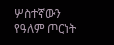ሦስተኛውን የዓለም ጦርነት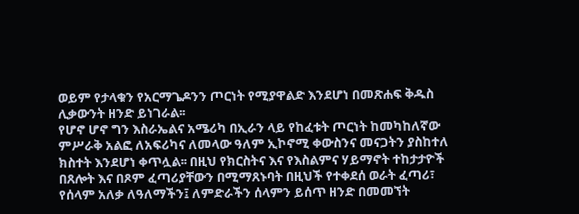ወይም የታላቁን የአርማጌዶንን ጦርነት የሚያዋልድ እንደሆነ በመጽሐፍ ቅዱስ ሊቃውንት ዘንድ ይነገራል፡፡
የሆኖ ሆኖ ግን እስራኤልና አሜሪካ በኢራን ላይ የከፈቱት ጦርነት ከመካከለኛው ምሥራቅ አልፎ ለአፍሪካና ለመላው ዓለም ኢኮኖሚ ቀውስንና መናጋትን ያስከተለ ክስተት እንደሆነ ቀጥሏል፡፡ በዚህ የክርስትና እና የእስልምና ሃይማኖት ተከታታዮች በጸሎት እና በጾም ፈጣሪያቸውን በሚማጸኑባት በዚህች የተቀደሰ ወራት ፈጣሪ፣ የሰላም አለቃ ለዓለማችን፤ ለምድራችን ሰላምን ይሰጥ ዘንድ በመመኘት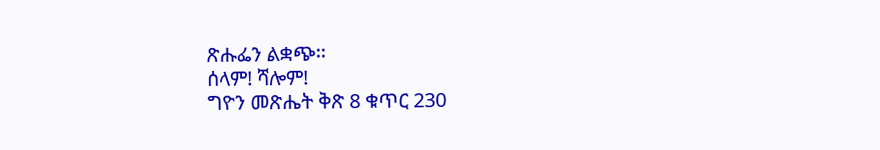ጽሑፌን ልቋጭ፡፡
ሰላም! ሻሎም!
ግዮን መጽሔት ቅጽ 8 ቁጥር 230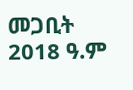መጋቢት 2018 ዓ.ም